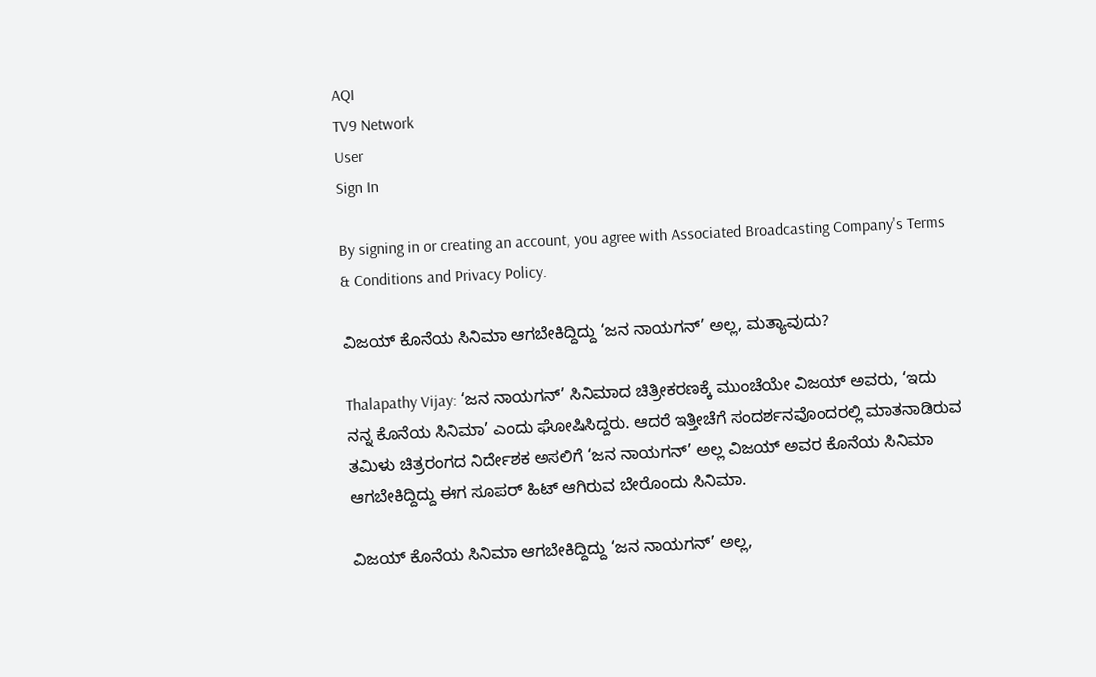AQI
TV9 Network
User
Sign In

By signing in or creating an account, you agree with Associated Broadcasting Company's Terms & Conditions and Privacy Policy.

ವಿಜಯ್ ಕೊನೆಯ ಸಿನಿಮಾ ಆಗಬೇಕಿದ್ದಿದ್ದು ‘ಜನ ನಾಯಗನ್’ ಅಲ್ಲ, ಮತ್ಯಾವುದು?

Thalapathy Vijay: ‘ಜನ ನಾಯಗನ್’ ಸಿನಿಮಾದ ಚಿತ್ರೀಕರಣಕ್ಕೆ ಮುಂಚೆಯೇ ವಿಜಯ್ ಅವರು, ‘ಇದು ನನ್ನ ಕೊನೆಯ ಸಿನಿಮಾ’ ಎಂದು ಘೋಷಿಸಿದ್ದರು. ಆದರೆ ಇತ್ತೀಚೆಗೆ ಸಂದರ್ಶನವೊಂದರಲ್ಲಿ ಮಾತನಾಡಿರುವ ತಮಿಳು ಚಿತ್ರರಂಗದ ನಿರ್ದೇಶಕ ಅಸಲಿಗೆ ‘ಜನ ನಾಯಗನ್’ ಅಲ್ಲ ವಿಜಯ್ ಅವರ ಕೊನೆಯ ಸಿನಿಮಾ ಆಗಬೇಕಿದ್ದಿದ್ದು ಈಗ ಸೂಪರ್ ಹಿಟ್ ಆಗಿರುವ ಬೇರೊಂದು ಸಿನಿಮಾ.

ವಿಜಯ್ ಕೊನೆಯ ಸಿನಿಮಾ ಆಗಬೇಕಿದ್ದಿದ್ದು ‘ಜನ ನಾಯಗನ್’ ಅಲ್ಲ,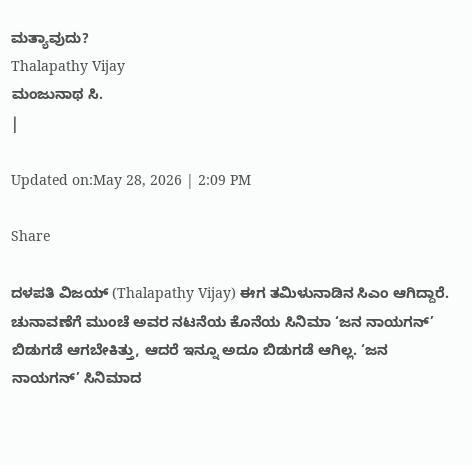ಮತ್ಯಾವುದು?
Thalapathy Vijay
ಮಂಜುನಾಥ ಸಿ.
|

Updated on:May 28, 2026 | 2:09 PM

Share

ದಳಪತಿ ವಿಜಯ್ (Thalapathy Vijay) ಈಗ ತಮಿಳುನಾಡಿನ ಸಿಎಂ ಆಗಿದ್ದಾರೆ. ಚುನಾವಣೆಗೆ ಮುಂಚೆ ಅವರ ನಟನೆಯ ಕೊನೆಯ ಸಿನಿಮಾ ‘ಜನ ನಾಯಗನ್’ ಬಿಡುಗಡೆ ಆಗಬೇಕಿತ್ತು, ಆದರೆ ಇನ್ನೂ ಅದೂ ಬಿಡುಗಡೆ ಆಗಿಲ್ಲ. ‘ಜನ ನಾಯಗನ್’ ಸಿನಿಮಾದ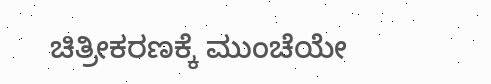ಚಿತ್ರೀಕರಣಕ್ಕೆ ಮುಂಚೆಯೇ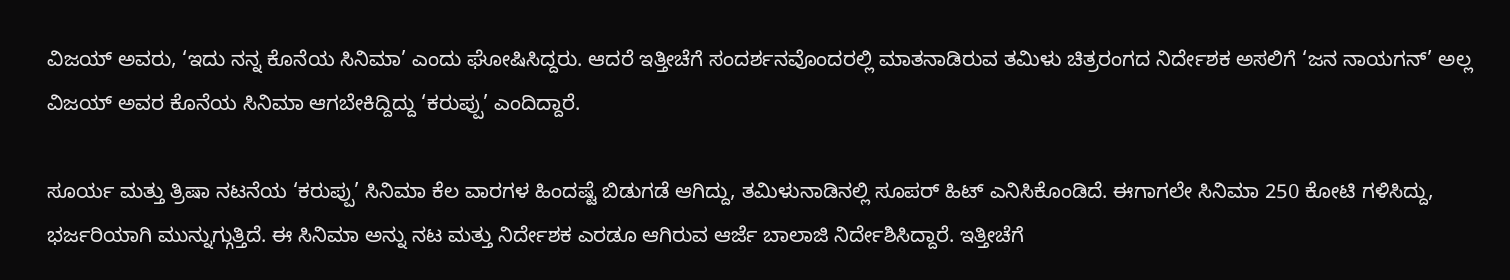ವಿಜಯ್ ಅವರು, ‘ಇದು ನನ್ನ ಕೊನೆಯ ಸಿನಿಮಾ’ ಎಂದು ಘೋಷಿಸಿದ್ದರು. ಆದರೆ ಇತ್ತೀಚೆಗೆ ಸಂದರ್ಶನವೊಂದರಲ್ಲಿ ಮಾತನಾಡಿರುವ ತಮಿಳು ಚಿತ್ರರಂಗದ ನಿರ್ದೇಶಕ ಅಸಲಿಗೆ ‘ಜನ ನಾಯಗನ್’ ಅಲ್ಲ ವಿಜಯ್ ಅವರ ಕೊನೆಯ ಸಿನಿಮಾ ಆಗಬೇಕಿದ್ದಿದ್ದು ‘ಕರುಪ್ಪು’ ಎಂದಿದ್ದಾರೆ.

ಸೂರ್ಯ ಮತ್ತು ತ್ರಿಷಾ ನಟನೆಯ ‘ಕರುಪ್ಪು’ ಸಿನಿಮಾ ಕೆಲ ವಾರಗಳ ಹಿಂದಷ್ಟೆ ಬಿಡುಗಡೆ ಆಗಿದ್ದು, ತಮಿಳುನಾಡಿನಲ್ಲಿ ಸೂಪರ್ ಹಿಟ್ ಎನಿಸಿಕೊಂಡಿದೆ. ಈಗಾಗಲೇ ಸಿನಿಮಾ 250 ಕೋಟಿ ಗಳಿಸಿದ್ದು, ಭರ್ಜರಿಯಾಗಿ ಮುನ್ನುಗ್ಗುತ್ತಿದೆ. ಈ ಸಿನಿಮಾ ಅನ್ನು ನಟ ಮತ್ತು ನಿರ್ದೇಶಕ ಎರಡೂ ಆಗಿರುವ ಆರ್ಜೆ ಬಾಲಾಜಿ ನಿರ್ದೇಶಿಸಿದ್ದಾರೆ. ಇತ್ತೀಚೆಗೆ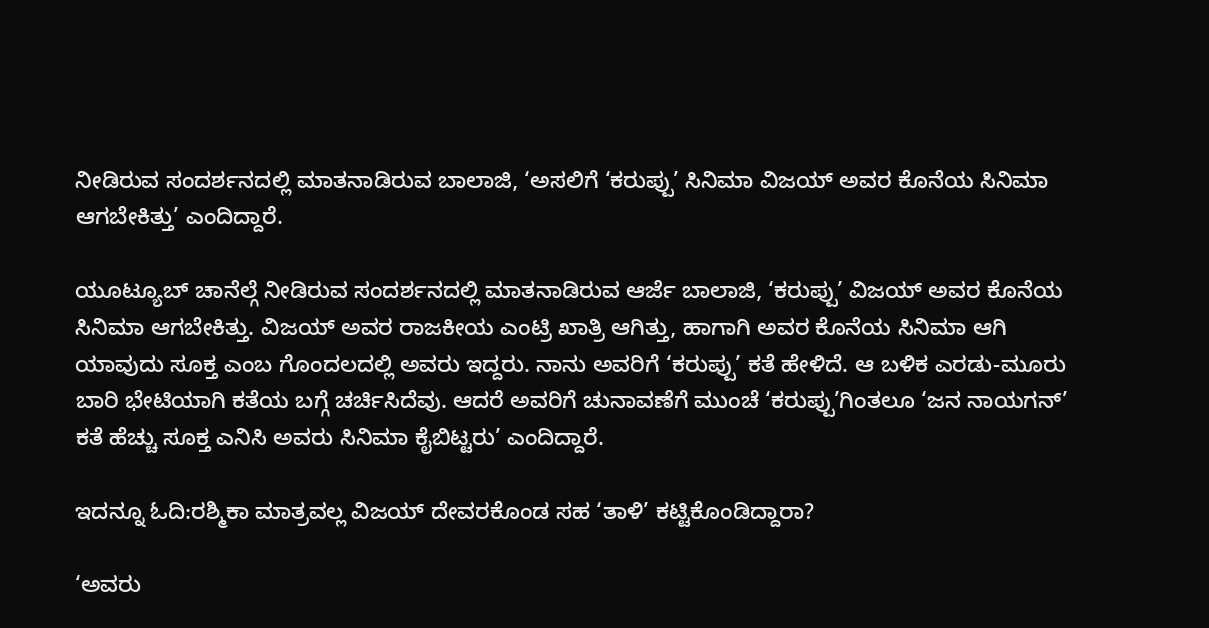ನೀಡಿರುವ ಸಂದರ್ಶನದಲ್ಲಿ ಮಾತನಾಡಿರುವ ಬಾಲಾಜಿ, ‘ಅಸಲಿಗೆ ‘ಕರುಪ್ಪು’ ಸಿನಿಮಾ ವಿಜಯ್ ಅವರ ಕೊನೆಯ ಸಿನಿಮಾ ಆಗಬೇಕಿತ್ತು’ ಎಂದಿದ್ದಾರೆ.

ಯೂಟ್ಯೂಬ್ ಚಾನೆಲ್ಗೆ ನೀಡಿರುವ ಸಂದರ್ಶನದಲ್ಲಿ ಮಾತನಾಡಿರುವ ಆರ್ಜೆ ಬಾಲಾಜಿ, ‘ಕರುಪ್ಪು’ ವಿಜಯ್ ಅವರ ಕೊನೆಯ ಸಿನಿಮಾ ಆಗಬೇಕಿತ್ತು. ವಿಜಯ್ ಅವರ ರಾಜಕೀಯ ಎಂಟ್ರಿ ಖಾತ್ರಿ ಆಗಿತ್ತು, ಹಾಗಾಗಿ ಅವರ ಕೊನೆಯ ಸಿನಿಮಾ ಆಗಿ ಯಾವುದು ಸೂಕ್ತ ಎಂಬ ಗೊಂದಲದಲ್ಲಿ ಅವರು ಇದ್ದರು. ನಾನು ಅವರಿಗೆ ‘ಕರುಪ್ಪು’ ಕತೆ ಹೇಳಿದೆ. ಆ ಬಳಿಕ ಎರಡು-ಮೂರು ಬಾರಿ ಭೇಟಿಯಾಗಿ ಕತೆಯ ಬಗ್ಗೆ ಚರ್ಚಿಸಿದೆವು. ಆದರೆ ಅವರಿಗೆ ಚುನಾವಣೆಗೆ ಮುಂಚೆ ‘ಕರುಪ್ಪು’ಗಿಂತಲೂ ‘ಜನ ನಾಯಗನ್’ ಕತೆ ಹೆಚ್ಚು ಸೂಕ್ತ ಎನಿಸಿ ಅವರು ಸಿನಿಮಾ ಕೈಬಿಟ್ಟರು’ ಎಂದಿದ್ದಾರೆ.

ಇದನ್ನೂ ಓದಿ:ರಶ್ಮಿಕಾ ಮಾತ್ರವಲ್ಲ ವಿಜಯ್ ದೇವರಕೊಂಡ ಸಹ ‘ತಾಳಿ’ ಕಟ್ಟಿಕೊಂಡಿದ್ದಾರಾ?

‘ಅವರು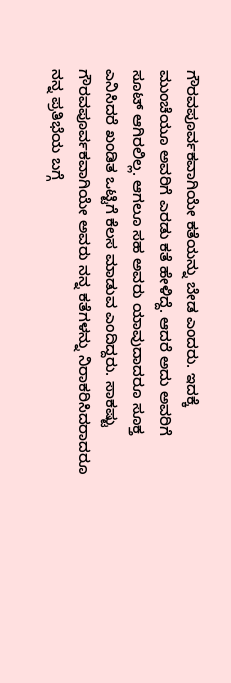ಗೌರವಪೂರ್ವಕವಾಗಿಯೇ ಕತೆಯನ್ನು ಬೇಡ ಎಂದರು. ಇದಕ್ಕೆ ಮುಂಚೆಯೂ ಅವರಿಗೆ ಎರಡು ಕತೆ ಹೇಳಿದ್ದೆ. ಆದರೆ ಅದು ಅವರಿಗೆ ಸೂಟ್ ಆಗಿರಲಿಲ್ಲ. ಆಗಲೂ ಸಹ ಅವರು ಯಾವುದಾದರೂ ಸೂಕ್ತ ಎನಿಸಿದರೆ ಖಂಡಿತ ಒಟ್ಟಿಗೆ ಕೆಲಸ ಮಾಡುವ ಎಂದಿದ್ದರು. ಸಾಕಷ್ಟು ಗೌರವಪೂರ್ವಕವಾಗಿಯೇ ಅವರು ನನ್ನ ಕತೆಗಳನ್ನು ನಿರಾಕರಿಸಿದರಾದರೂ ನನ್ನ ಪ್ರತಿಭೆಯ ಬಗ್ಗೆ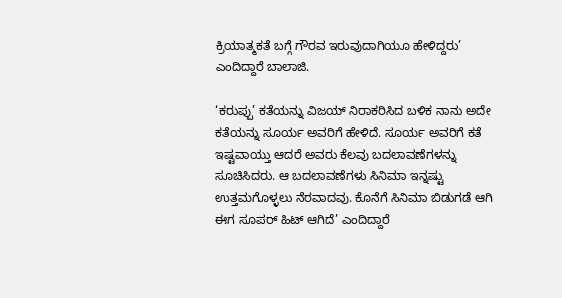ಕ್ರಿಯಾತ್ಮಕತೆ ಬಗ್ಗೆ ಗೌರವ ಇರುವುದಾಗಿಯೂ ಹೇಳಿದ್ದರು’ ಎಂದಿದ್ದಾರೆ ಬಾಲಾಜಿ.

‘ಕರುಪ್ಪು’ ಕತೆಯನ್ನು ವಿಜಯ್ ನಿರಾಕರಿಸಿದ ಬಳಿಕ ನಾನು ಅದೇ ಕತೆಯನ್ನು ಸೂರ್ಯ ಅವರಿಗೆ ಹೇಳಿದೆ. ಸೂರ್ಯ ಅವರಿಗೆ ಕತೆ ಇಷ್ಟವಾಯ್ತು ಆದರೆ ಅವರು ಕೆಲವು ಬದಲಾವಣೆಗಳನ್ನು ಸೂಚಿಸಿದರು. ಆ ಬದಲಾವಣೆಗಳು ಸಿನಿಮಾ ಇನ್ನಷ್ಟು ಉತ್ತಮಗೊಳ್ಳಲು ನೆರವಾದವು. ಕೊನೆಗೆ ಸಿನಿಮಾ ಬಿಡುಗಡೆ ಆಗಿ ಈಗ ಸೂಪರ್ ಹಿಟ್ ಆಗಿದೆ’ ಎಂದಿದ್ದಾರೆ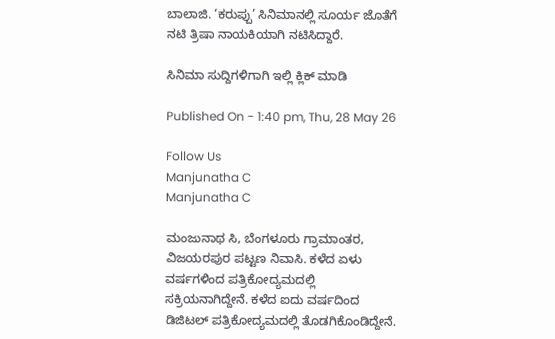ಬಾಲಾಜಿ. ‘ಕರುಪ್ಪು’ ಸಿನಿಮಾನಲ್ಲಿ ಸೂರ್ಯ ಜೊತೆಗೆ ನಟಿ ತ್ರಿಷಾ ನಾಯಕಿಯಾಗಿ ನಟಿಸಿದ್ದಾರೆ.

ಸಿನಿಮಾ ಸುದ್ದಿಗಳಿಗಾಗಿ ಇಲ್ಲಿ ಕ್ಲಿಕ್ ಮಾಡಿ

Published On - 1:40 pm, Thu, 28 May 26

Follow Us
Manjunatha C
Manjunatha C

ಮಂಜುನಾಥ ಸಿ, ಬೆಂಗಳೂರು ಗ್ರಾಮಾಂತರ, ವಿಜಯರಪುರ ಪಟ್ಟಣ ನಿವಾಸಿ. ಕಳೆದ ಏಳು ವರ್ಷಗಳಿಂದ ಪತ್ರಿಕೋದ್ಯಮದಲ್ಲಿ ಸಕ್ರಿಯನಾಗಿದ್ದೇನೆ. ಕಳೆದ ಐದು ವರ್ಷದಿಂದ ಡಿಜಿಟಲ್ ಪತ್ರಿಕೋದ್ಯಮದಲ್ಲಿ ತೊಡಗಿಕೊಂಡಿದ್ದೇನೆ.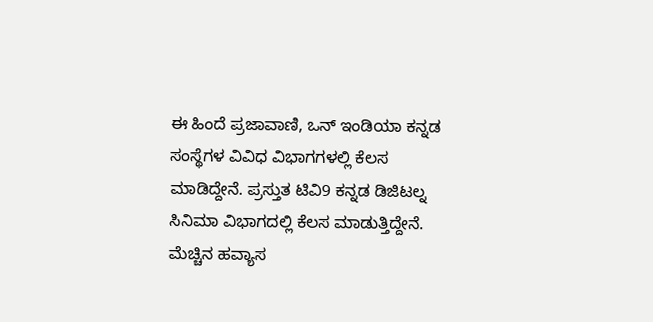ಈ ಹಿಂದೆ ಪ್ರಜಾವಾಣಿ, ಒನ್ ಇಂಡಿಯಾ ಕನ್ನಡ ಸಂಸ್ಥೆಗಳ ವಿವಿಧ ವಿಭಾಗಗಳಲ್ಲಿ ಕೆಲಸ ಮಾಡಿದ್ದೇನೆ. ಪ್ರಸ್ತುತ ಟಿವಿ9 ಕನ್ನಡ ಡಿಜಿಟಲ್ನ ಸಿನಿಮಾ ವಿಭಾಗದಲ್ಲಿ ಕೆಲಸ ಮಾಡುತ್ತಿದ್ದೇನೆ. ಮೆಚ್ಚಿನ ಹವ್ಯಾಸ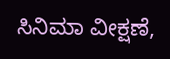ಸಿನಿಮಾ ವೀಕ್ಷಣೆ,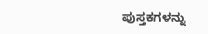ಪುಸ್ತಕಗಳನ್ನು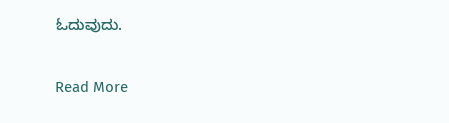ಓದುವುದು.

Read More